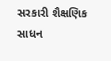સરકારી શૈક્ષણિક સાધન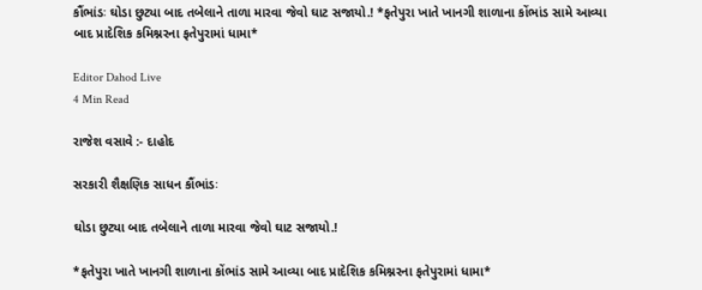કૌંભાંડઃ ઘોડા છુટ્યા બાદ તબેલાને તાળા મારવા જેવો ઘાટ સજાયો.! *ફતેપુરા ખાતે ખાનગી શાળાના કોંભાંડ સામે આવ્યા બાદ પ્રાદેશિક કમિશ્નરના ફતેપુરામાં ધામા*

Editor Dahod Live
4 Min Read

રાજેશ વસાવે :- દાહોદ

સરકારી શૈક્ષણિક સાધન કૌંભાંડઃ

ઘોડા છુટ્યા બાદ તબેલાને તાળા મારવા જેવો ઘાટ સજાયો.!

*ફતેપુરા ખાતે ખાનગી શાળાના કોંભાંડ સામે આવ્યા બાદ પ્રાદેશિક કમિશ્નરના ફતેપુરામાં ધામા*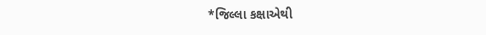*જિલ્લા કક્ષાએથી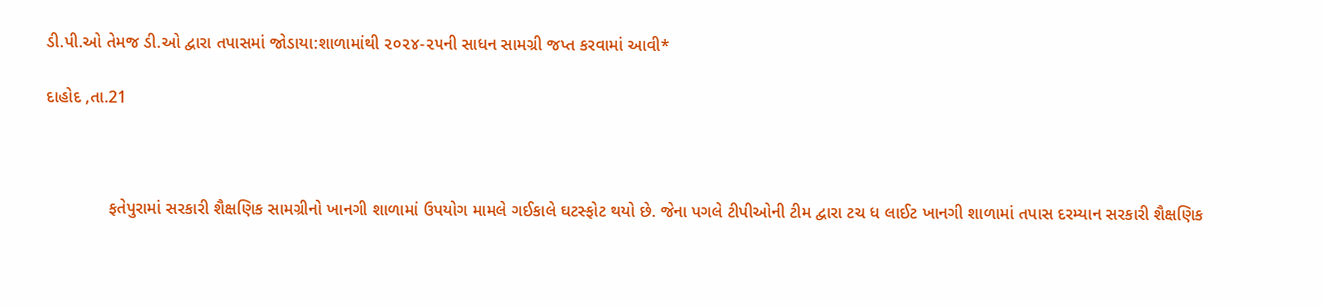ડી.પી.ઓ તેમજ ડી.ઓ દ્વારા તપાસમાં જોડાયા:શાળામાંથી ૨૦૨૪-૨૫ની સાધન સામગ્રી જપ્ત કરવામાં આવી*

દાહોદ ,તા.21



             ફતેપુરામાં સરકારી શૈક્ષણિક સામગ્રીનો ખાનગી શાળામાં ઉપયોગ મામલે ગઈકાલે ઘટસ્ફોટ થયો છે. જેના પગલે ટીપીઓની ટીમ દ્વારા ટચ ધ લાઈટ ખાનગી શાળામાં તપાસ દરમ્યાન સરકારી શૈક્ષણિક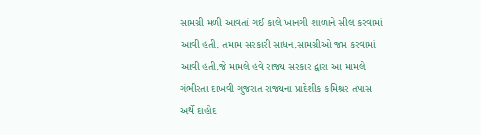સામગ્રી મળી આવતાં ગઈ કાલે ખાનગી શાળાને સીલ કરવામાં આવી હતી. તમામ સરકારી સાધન.સામગ્રીઓ જપ્ત કરવામાં આવી હતી.જે મામલે હવે રાજ્ય સરકાર દ્વારા આ મામલે ગંભીરતા દાખવી ગુજરાત રાજ્યના પ્રાદેશીક કમિશ્રર તપાસ અર્થે દાહોદ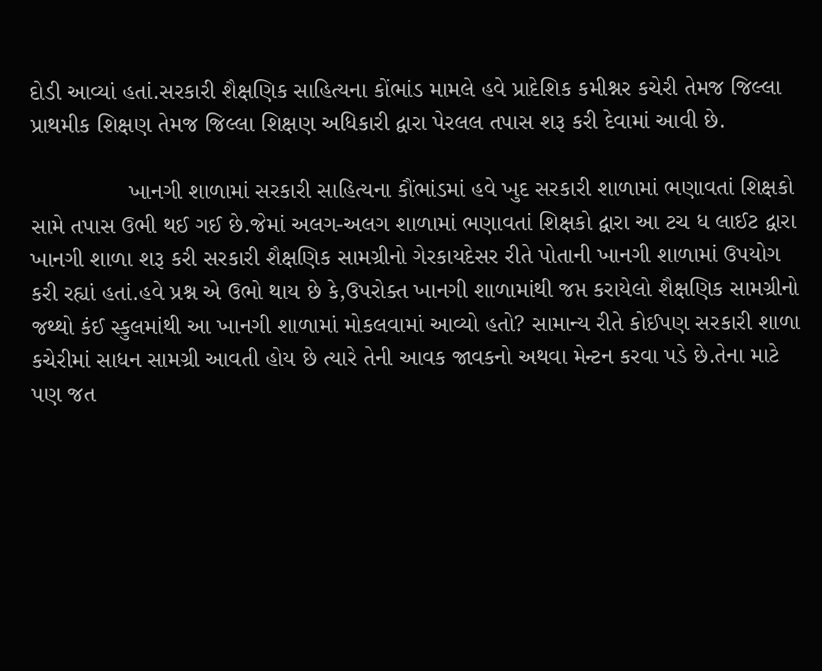દોડી આવ્યાં હતાં.સરકારી શૈક્ષણિક સાહિત્યના કોંભાંડ મામલે હવે પ્રાદેશિક કમીશ્નર કચેરી તેમજ જિલ્લા પ્રાથમીક શિક્ષણ તેમજ જિલ્લા શિક્ષણ અધિકારી દ્વારા પેરલલ તપાસ શરૂ કરી દેવામાં આવી છે.

               ખાનગી શાળામાં સરકારી સાહિત્યના કૌંભાંડમાં હવે ખુદ સરકારી શાળામાં ભણાવતાં શિક્ષકો સામે તપાસ ઉભી થઈ ગઈ છે.જેમાં અલગ-અલગ શાળામાં ભણાવતાં શિક્ષકો દ્વારા આ ટચ ધ લાઈટ દ્વારા ખાનગી શાળા શરૂ કરી સરકારી શૈક્ષણિક સામગ્રીનો ગેરકાયદેસર રીતે પોતાની ખાનગી શાળામાં ઉપયોગ કરી રહ્યાં હતાં.હવે પ્રશ્ન એ ઉભો થાય છે કે,ઉપરોક્ત ખાનગી શાળામાંથી જપ્ત કરાયેલો શૈક્ષણિક સામગ્રીનો જથ્થો કંઈ સ્કુલમાંથી આ ખાનગી શાળામાં મોકલવામાં આવ્યો હતો? સામાન્ય રીતે કોઈપણ સરકારી શાળા કચેરીમાં સાધન સામગ્રી આવતી હોય છે ત્યારે તેની આવક જાવકનો અથવા મેન્ટન કરવા પડે છે.તેના માટે પણ જત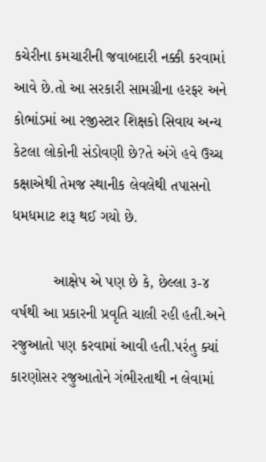કચેરીના કમચારીની જવાબદારી નક્કી કરવામાં આવે છે.તો આ સરકારી સામગ્રીના હરફર અને કોભાંડમાં આ રજીસ્ટાર શિક્ષકો સિવાય અન્ય કેટલા લોકોની સંડોવણી છે?તે અંગે હવે ઉચ્ચ કક્ષાએથી તેમજ સ્થાનીક લેવલેથી તપાસનો ધમધમાટ શરૂ થઈ ગયો છે.

          આક્ષેપ એ પણ છે કે, છેલ્લા ૩-૪ વર્ષથી આ પ્રકારની પ્રવૃતિ ચાલી રહી હતી.અને રજુઆતો પણ કરવામાં આવી હતી.પરંતુ ક્યાં કારણોસર રજુઆતોને ગંભીરતાથી ન લેવામાં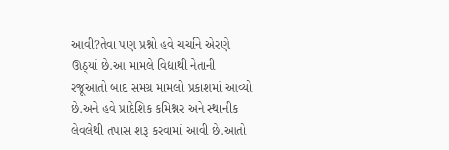આવી?તેવા પણ પ્રશ્નો હવે ચર્ચાને એરણે ઊઠ્યાં છે.આ મામલે વિદ્યાથી નેતાની રજૂઆતો બાદ સમગ્ર મામલો પ્રકાશમાં આવ્યો છે.અને હવે પ્રાદેશિક કમિશ્નર અને સ્થાનીક લેવલેથી તપાસ શરૂ કરવામાં આવી છે.આતો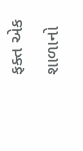ફક્ત એક શાળાનો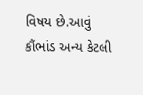વિષય છે.આવું કૌંભાંડ અન્ય કેટલી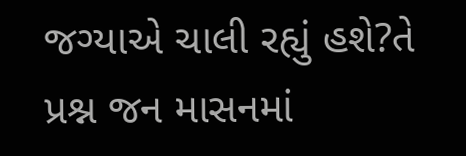જગ્યાએ ચાલી રહ્યું હશે?તે પ્રશ્ન જન માસનમાં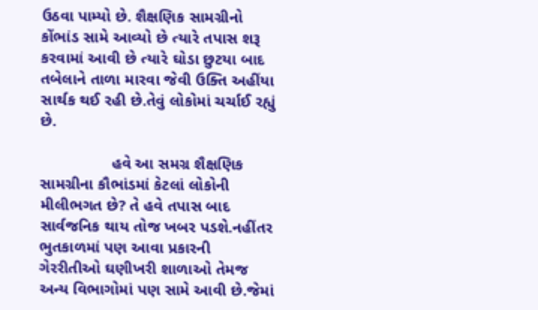ઉઠવા પામ્યો છે. શૈક્ષણિક સામગ્રીનો કોંભાંડ સામે આવ્યો છે ત્યારે તપાસ શરૂ કરવામાં આવી છે ત્યારે ઘોડા છુટયા બાદ તબેલાને તાળા મારવા જેવી ઉક્તિ અહીંયા સાર્થક થઈ રહી છે.તેવું લોકોમાં ચર્ચાઈ રહ્યું છે.

                હવે આ સમગ્ર શૈક્ષણિક સામગ્રીના કૌભાંડમાં કેટલાં લોકોની મીલીભગત છે? તે હવે તપાસ બાદ સાર્વજનિક થાય તોજ ખબર પડશે.નહીંતર ભુતકાળમાં પણ આવા પ્રકારની ગેરરીતીઓ ઘણીખરી શાળાઓ તેમજ અન્ય વિભાગોમાં પણ સામે આવી છે.જેમાં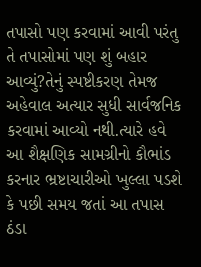તપાસો પણ કરવામાં આવી પરંતુ તે તપાસોમાં પણ શું બહાર આવ્યું?તેનું સ્પષ્ટીકરણ તેમજ અહેવાલ અત્યાર સુધી સાર્વજનિક કરવામાં આવ્યો નથી.ત્યારે હવે આ શૈક્ષણિક સામગ્રીનો કૌભાંડ કરનાર ભ્રષ્ટાચારીઓ ખુલ્લા પડશે કે પછી સમય જતાં આ તપાસ ઠંડા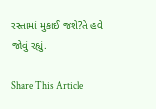રસ્તામાં મુકાઈ જશે?તે હવે જોવું રહ્યું.

Share This Article